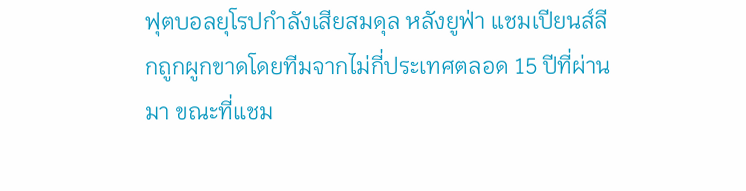ฟุตบอลยุโรปกำลังเสียสมดุล หลังยูฟ่า แชมเปียนส์ลีกถูกผูกขาดโดยทีมจากไม่กี่ประเทศตลอด 15 ปีที่ผ่านมา ขณะที่แชม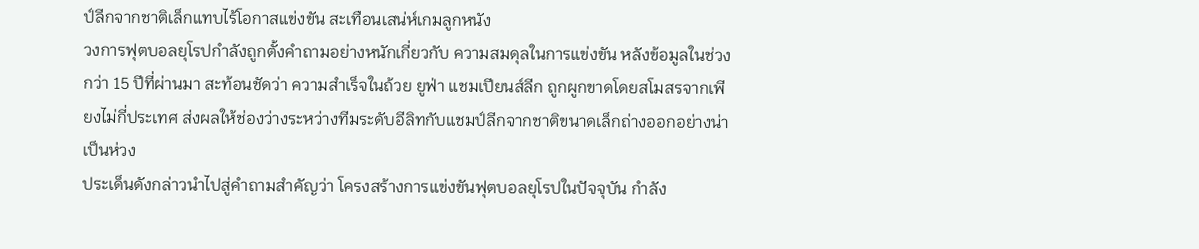ป์ลีกจากชาติเล็กแทบไร้โอกาสแข่งขัน สะเทือนเสน่ห์เกมลูกหนัง
วงการฟุตบอลยุโรปกำลังถูกตั้งคำถามอย่างหนักเกี่ยวกับ ความสมดุลในการแข่งขัน หลังข้อมูลในช่วงกว่า 15 ปีที่ผ่านมา สะท้อนชัดว่า ความสำเร็จในถ้วย ยูฟ่า แชมเปียนส์ลีก ถูกผูกขาดโดยสโมสรจากเพียงไม่กี่ประเทศ ส่งผลให้ช่องว่างระหว่างทีมระดับอีลิทกับแชมป์ลีกจากชาติขนาดเล็กถ่างออกอย่างน่าเป็นห่วง
ประเด็นดังกล่าวนำไปสู่คำถามสำคัญว่า โครงสร้างการแข่งขันฟุตบอลยุโรปในปัจจุบัน กำลัง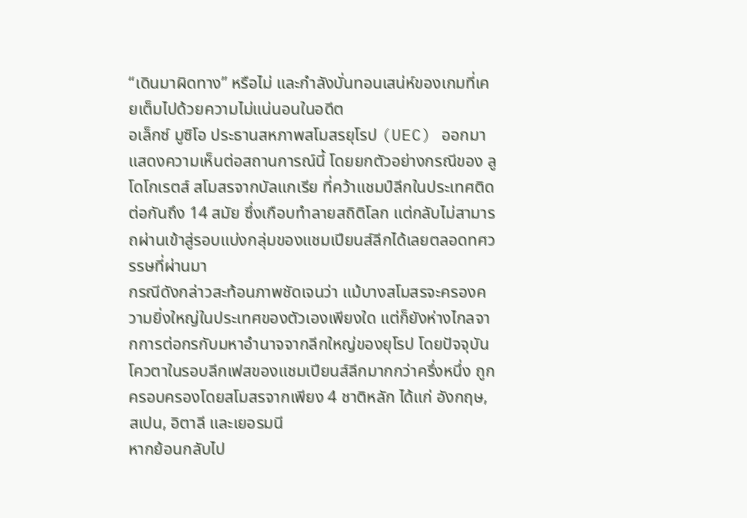“เดินมาผิดทาง” หรือไม่ และกำลังบั่นทอนเสน่ห์ของเกมที่เคยเต็มไปด้วยความไม่แน่นอนในอดีต
อเล็กซ์ มูซิโอ ประธานสหภาพสโมสรยุโรป (UEC) ออกมาแสดงความเห็นต่อสถานการณ์นี้ โดยยกตัวอย่างกรณีของ ลูโดโกเรตส์ สโมสรจากบัลแกเรีย ที่คว้าแชมป์ลีกในประเทศติดต่อกันถึง 14 สมัย ซึ่งเกือบทำลายสถิติโลก แต่กลับไม่สามารถผ่านเข้าสู่รอบแบ่งกลุ่มของแชมเปียนส์ลีกได้เลยตลอดทศวรรษที่ผ่านมา
กรณีดังกล่าวสะท้อนภาพชัดเจนว่า แม้บางสโมสรจะครองความยิ่งใหญ่ในประเทศของตัวเองเพียงใด แต่ก็ยังห่างไกลจากการต่อกรกับมหาอำนาจจากลีกใหญ่ของยุโรป โดยปัจจุบัน โควตาในรอบลีกเฟสของแชมเปียนส์ลีกมากกว่าครึ่งหนึ่ง ถูกครอบครองโดยสโมสรจากเพียง 4 ชาติหลัก ได้แก่ อังกฤษ, สเปน, อิตาลี และเยอรมนี
หากย้อนกลับไป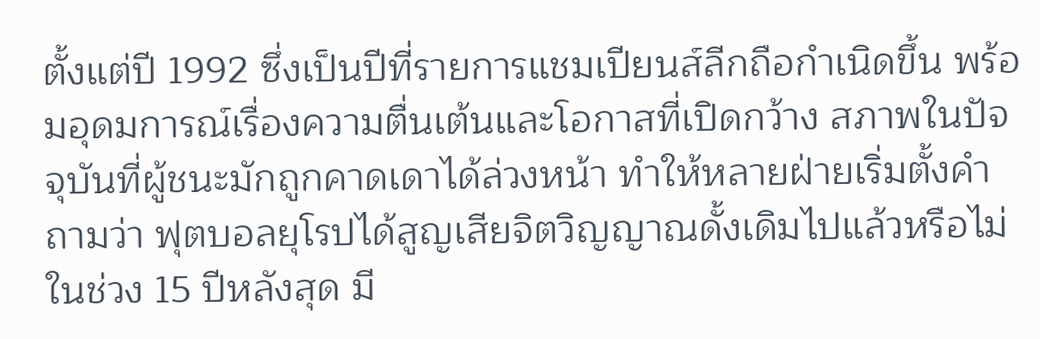ตั้งแต่ปี 1992 ซึ่งเป็นปีที่รายการแชมเปียนส์ลีกถือกำเนิดขึ้น พร้อมอุดมการณ์เรื่องความตื่นเต้นและโอกาสที่เปิดกว้าง สภาพในปัจจุบันที่ผู้ชนะมักถูกคาดเดาได้ล่วงหน้า ทำให้หลายฝ่ายเริ่มตั้งคำถามว่า ฟุตบอลยุโรปได้สูญเสียจิตวิญญาณดั้งเดิมไปแล้วหรือไม่
ในช่วง 15 ปีหลังสุด มี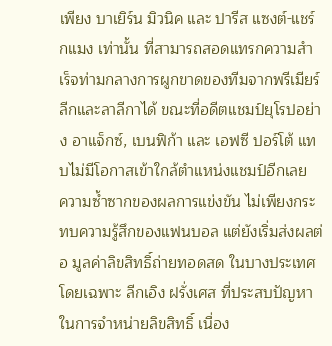เพียง บาเยิร์น มิวนิค และ ปารีส แซงต์-แชร์กแมง เท่านั้น ที่สามารถสอดแทรกความสำเร็จท่ามกลางการผูกขาดของทีมจากพรีเมียร์ลีกและลาลีกาได้ ขณะที่อดีตแชมป์ยุโรปอย่าง อาแจ็กซ์, เบนฟิก้า และ เอฟซี ปอร์โต้ แทบไม่มีโอกาสเข้าใกล้ตำแหน่งแชมป์อีกเลย
ความซ้ำซากของผลการแข่งขัน ไม่เพียงกระทบความรู้สึกของแฟนบอล แต่ยังเริ่มส่งผลต่อ มูลค่าลิขสิทธิ์ถ่ายทอดสด ในบางประเทศ โดยเฉพาะ ลีกเอิง ฝรั่งเศส ที่ประสบปัญหาในการจำหน่ายลิขสิทธิ์ เนื่อง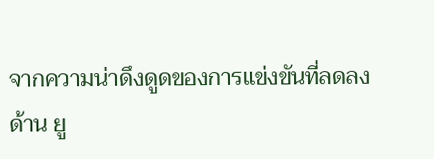จากความน่าดึงดูดของการแข่งขันที่ลดลง
ด้าน ยู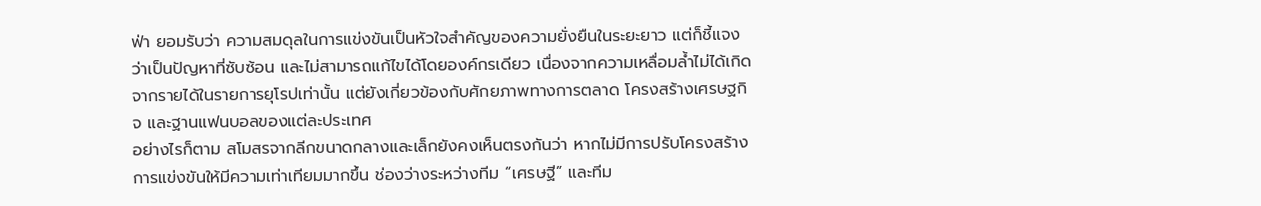ฟ่า ยอมรับว่า ความสมดุลในการแข่งขันเป็นหัวใจสำคัญของความยั่งยืนในระยะยาว แต่ก็ชี้แจงว่าเป็นปัญหาที่ซับซ้อน และไม่สามารถแก้ไขได้โดยองค์กรเดียว เนื่องจากความเหลื่อมล้ำไม่ได้เกิดจากรายได้ในรายการยุโรปเท่านั้น แต่ยังเกี่ยวข้องกับศักยภาพทางการตลาด โครงสร้างเศรษฐกิจ และฐานแฟนบอลของแต่ละประเทศ
อย่างไรก็ตาม สโมสรจากลีกขนาดกลางและเล็กยังคงเห็นตรงกันว่า หากไม่มีการปรับโครงสร้างการแข่งขันให้มีความเท่าเทียมมากขึ้น ช่องว่างระหว่างทีม “เศรษฐี” และทีม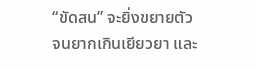“ขัดสน” จะยิ่งขยายตัว จนยากเกินเยียวยา และ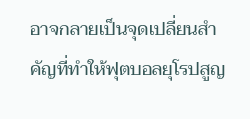อาจกลายเป็นจุดเปลี่ยนสำคัญที่ทำให้ฟุตบอลยุโรปสูญ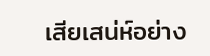เสียเสน่ห์อย่าง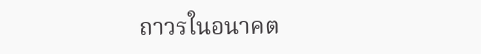ถาวรในอนาคต